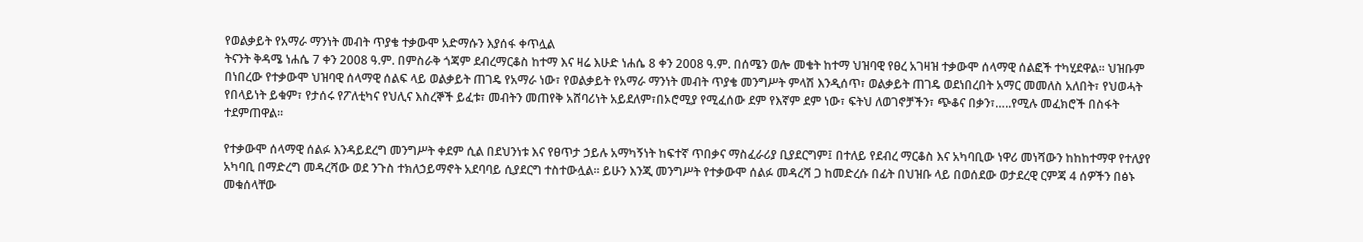የወልቃይት የአማራ ማንነት መብት ጥያቄ ተቃውሞ አድማሱን እያሰፋ ቀጥሏል
ትናንት ቅዳሜ ነሐሴ 7 ቀን 2008 ዓ.ም. በምስራቅ ጎጃም ደብረማርቆስ ከተማ እና ዛሬ እሁድ ነሐሴ 8 ቀን 2008 ዓ.ም. በሰሜን ወሎ መቄት ከተማ ህዝባዊ የፀረ አገዛዝ ተቃውሞ ሰላማዊ ሰልፎች ተካሂደዋል፡፡ ህዝቡም በነበረው የተቃውሞ ህዝባዊ ሰላማዊ ሰልፍ ላይ ወልቃይት ጠገዴ የአማራ ነው፣ የወልቃይት የአማራ ማንነት መብት ጥያቄ መንግሥት ምላሽ እንዲሰጥ፣ ወልቃይት ጠገዴ ወደነበረበት አማር መመለስ አለበት፣ የህወሓት የበላይነት ይቁም፣ የታሰሩ የፖለቲካና የህሊና እስረኞች ይፈቱ፣ መብትን መጠየቅ አሸባሪነት አይደለም፣በኦሮሚያ የሚፈሰው ደም የእኛም ደም ነው፣ ፍትህ ለወገኖቻችን፣ ጭቆና በቃን፣…..የሚሉ መፈክሮች በስፋት ተደምጠዋል፡፡

የተቃውሞ ሰላማዊ ሰልፉ እንዳይደረግ መንግሥት ቀደም ሲል በደህንነቱ እና የፀጥታ ኃይሉ አማካኝነት ከፍተኛ ጥበቃና ማስፈራሪያ ቢያደርግም፤ በተለይ የደብረ ማርቆስ እና አካባቢው ነዋሪ መነሻውን ከከከተማዋ የተለያየ አካባቢ በማድረግ መዳረሻው ወደ ንጉስ ተክለኃይማኖት አደባባይ ሲያደርግ ተስተውሏል፡፡ ይሁን እንጂ መንግሥት የተቃውሞ ሰልፉ መዳረሻ ጋ ከመድረሱ በፊት በህዝቡ ላይ በወሰደው ወታደረዊ ርምጃ 4 ሰዎችን በፅኑ መቁሰላቸው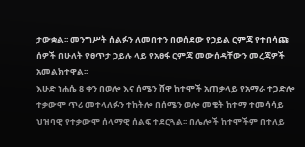ታውቋል፡፡ መንግሥት ሰልፉን ለመበተን በወሰደው የኃይል ርምጃ የተበሳጩ ሰዎች በሁለት የፀጥታ ኃይሉ ላይ የአፀፋ ርምጃ መውሰዳቸውን መረጃዎች አመልክተዋል፡፡
እሁድ ነሐሴ 8 ቀን በወሎ እና ሰሜን ሸዋ ከተሞች አጠቃላይ የአማራ ተጋድሎ ተቃውሞ ጥሪ መተላለፉን ተከትሎ በሰሜን ወሎ መቄት ከተማ ተመሳሳይ ህዝባዊ የተቃውሞ ሰላማዊ ሰልፍ ተደርጓል፡፡ በሌሎች ከተሞችም በተለይ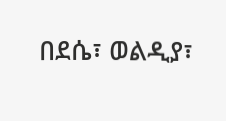በደሴ፣ ወልዲያ፣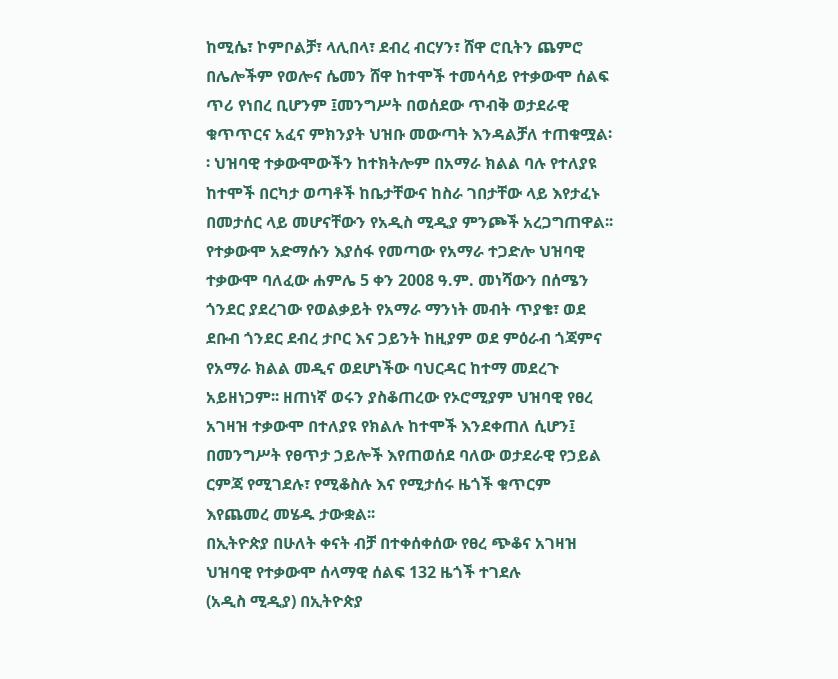ከሚሴ፣ ኮምቦልቻ፣ ላሊበላ፣ ደብረ ብርሃን፣ ሸዋ ሮቢትን ጨምሮ በሌሎችም የወሎና ሴመን ሸዋ ከተሞች ተመሳሳይ የተቃውሞ ሰልፍ ጥሪ የነበረ ቢሆንም ፤መንግሥት በወሰደው ጥብቅ ወታደራዊ ቁጥጥርና አፈና ምክንያት ህዝቡ መውጣት እንዳልቻለ ተጠቁሟል፡፡ ህዝባዊ ተቃውሞውችን ከተክትሎም በአማራ ክልል ባሉ የተለያዩ ከተሞች በርካታ ወጣቶች ከቤታቸውና ከስራ ገበታቸው ላይ እየታፈኑ በመታሰር ላይ መሆናቸውን የአዲስ ሚዲያ ምንጮች አረጋግጠዋል፡፡
የተቃውሞ አድማሱን እያሰፋ የመጣው የአማራ ተጋድሎ ህዝባዊ ተቃውሞ ባለፈው ሐምሌ 5 ቀን 2008 ዓ.ም. መነሻውን በሰሜን ጎንደር ያደረገው የወልቃይት የአማራ ማንነት መብት ጥያቄ፣ ወደ ደቡብ ጎንደር ደብረ ታቦር እና ጋይንት ከዚያም ወደ ምዕራብ ጎጃምና የአማራ ክልል መዲና ወደሆነችው ባህርዳር ከተማ መደረጉ አይዘነጋም፡፡ ዘጠነኛ ወሩን ያስቆጠረው የኦሮሚያም ህዝባዊ የፀረ አገዛዝ ተቃውሞ በተለያዩ የክልሉ ከተሞች እንደቀጠለ ሲሆን፤ በመንግሥት የፀጥታ ኃይሎች እየጠወሰደ ባለው ወታደራዊ የኃይል ርምጃ የሚገደሉ፣ የሚቆስሉ እና የሚታሰሩ ዜጎች ቁጥርም እየጨመረ መሄዱ ታውቋል፡፡
በኢትዮጵያ በሁለት ቀናት ብቻ በተቀሰቀሰው የፀረ ጭቆና አገዛዝ ህዝባዊ የተቃውሞ ሰላማዊ ሰልፍ 132 ዜጎች ተገደሉ
(አዲስ ሚዲያ) በኢትዮጵያ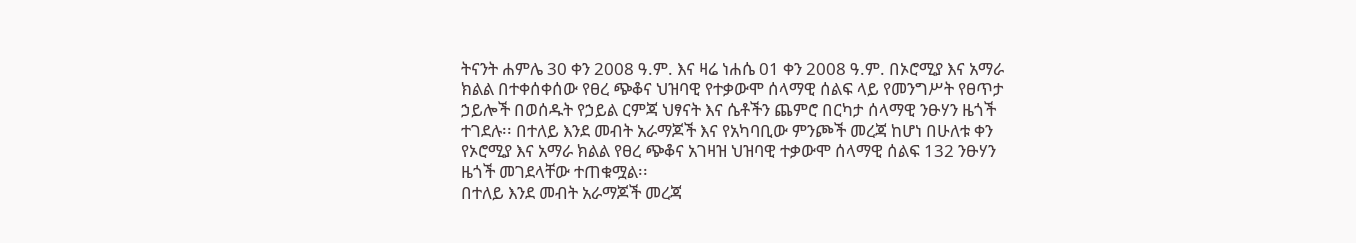ትናንት ሐምሌ 30 ቀን 2008 ዓ.ም. እና ዛሬ ነሐሴ 01 ቀን 2008 ዓ.ም. በኦሮሚያ እና አማራ ክልል በተቀሰቀሰው የፀረ ጭቆና ህዝባዊ የተቃውሞ ሰላማዊ ሰልፍ ላይ የመንግሥት የፀጥታ ኃይሎች በወሰዱት የኃይል ርምጃ ህፃናት እና ሴቶችን ጨምሮ በርካታ ሰላማዊ ንፁሃን ዜጎች ተገደሉ፡፡ በተለይ እንደ መብት አራማጆች እና የአካባቢው ምንጮች መረጃ ከሆነ በሁለቱ ቀን የኦሮሚያ እና አማራ ክልል የፀረ ጭቆና አገዛዝ ህዝባዊ ተቃውሞ ሰላማዊ ሰልፍ 132 ንፁሃን ዜጎች መገደላቸው ተጠቁሟል፡፡
በተለይ እንደ መብት አራማጆች መረጃ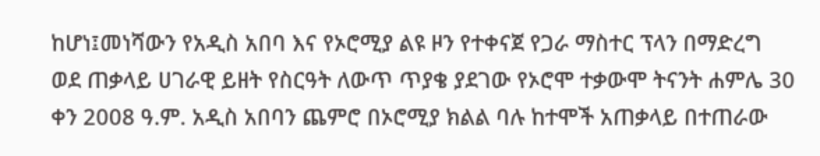ከሆነ፤መነሻውን የአዲስ አበባ እና የኦሮሚያ ልዩ ዞን የተቀናጀ የጋራ ማስተር ፕላን በማድረግ ወደ ጠቃላይ ሀገራዊ ይዘት የስርዓት ለውጥ ጥያቄ ያደገው የኦሮሞ ተቃውሞ ትናንት ሐምሌ 30 ቀን 2008 ዓ.ም. አዲስ አበባን ጨምሮ በኦሮሚያ ክልል ባሉ ከተሞች አጠቃላይ በተጠራው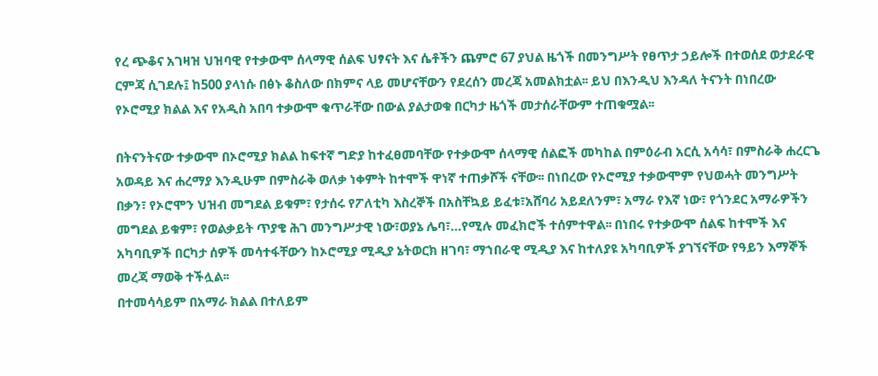የረ ጭቆና አገዛዝ ህዝባዊ የተቃውሞ ሰላማዊ ሰልፍ ህፃናት እና ሴቶችን ጨምሮ 67 ያህል ዜጎች በመንግሥት የፀጥታ ኃይሎች በተወሰደ ወታደራዊ ርምጃ ሲገደሉ፤ ከ500 ያላነሱ በፅኑ ቆስለው በክምና ላይ መሆናቸውን የደረሰን መረጃ አመልክቷል፡፡ ይህ በእንዲህ እንዳለ ትናንት በነበረው የኦሮሚያ ክልል እና የአዲስ አበባ ተቃውሞ ቁጥራቸው በውል ያልታወቁ በርካታ ዜጎች መታሰራቸውም ተጠቁሟል፡፡

በትናንትናው ተቃውሞ በኦሮሚያ ክልል ከፍተኛ ግድያ ከተፈፀመባቸው የተቃውሞ ሰላማዊ ሰልፎች መካከል በምዕራብ አርሲ አሳሳ፣ በምስራቅ ሐረርጌ አወዳይ እና ሐረማያ እንዲሁም በምስራቅ ወለቃ ነቀምት ከተሞች ዋነኛ ተጠቃሾች ናቸው፡፡ በነበረው የኦሮሚያ ተቃውሞም የህወሓት መንግሥት በቃን፣ የኦሮሞን ህዝብ መግደል ይቁም፣ የታሰሩ የፖለቲካ እስረኞች በአስቸኳይ ይፈቱ፣አሸባሪ አይደለንም፣ አማራ የእኛ ነው፣ የጎንደር አማራዎችን መግደል ይቁም፣ የወልቃይት ጥያቄ ሕገ መንግሥታዊ ነው፣ወያኔ ሌባ፣…የሚሉ መፈክሮች ተሰምተዋል፡፡ በነበሩ የተቃውሞ ሰልፍ ከተሞች እና አካባቢዎች በርካታ ሰዎች መሳተፋቸውን ከኦሮሚያ ሚዲያ ኔትወርክ ዘገባ፣ ማኀበራዊ ሚዲያ እና ከተለያዩ አካባቢዎች ያገኘናቸው የዓይን እማኞች መረጃ ማወቅ ተችሏል፡፡
በተመሳሳይም በአማራ ክልል በተለይም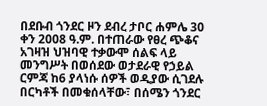በደቡብ ጎንደር ዞን ደብረ ታቦር ሐምሌ 30 ቀን 2008 ዓ.ም. በተጠራው የፀረ ጭቆና አገዛዝ ህዝባዊ ተቃውሞ ሰልፍ ላይ መንግሥት በወሰደው ወታደራዊ የኃይል ርምጃ ከ6 ያላነሱ ሰዎች ወዲያው ሲገደሉ በርካቶች በመቁሰላቸው፣ በሰሜን ጎንደር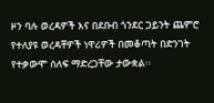ዞን ባሉ ወረዳዎች እና በደቡብ ጎንደር ጋይንት ጨምሮ የተለያዩ ወረዳቸዎች ነዋሪዎች በመቆጣት በድንገት የተቃውሞ ሰለፍ ማድረጋቸው ታውቋል፡፡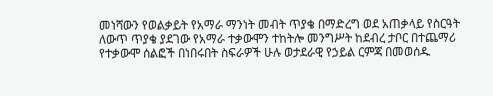መነሻውን የወልቃይት የአማራ ማንነት መብት ጥያቄ በማድረግ ወደ አጠቃላይ የስርዓት ለውጥ ጥያቄ ያደገው የአማራ ተቃውሞን ተከትሎ መንግሥት ከደብረ ታቦር በተጨማሪ የተቃውሞ ሰልፎች በነበሩበት ስፍራዎች ሁሉ ወታደራዊ የኃይል ርምጃ በመወሰዱ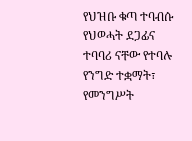የህዝቡ ቁጣ ተባብሱ የህወሓት ደጋፊና ተባባሪ ናቸው የተባሉ የንግድ ተቋማት፣ የመንግሥት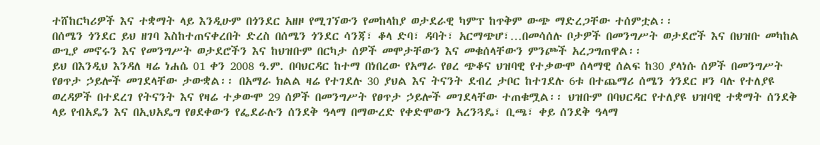ተሸከርካሪዎች እና ተቋማት ላይ እንዲሁም በጎንደር አዘዞ የሚገኘውን የመከላከያ ወታደራዊ ካምፕ ከጥቅም ውጭ ማድረጋቸው ተሰምቷል፡፡
በሰሜን ጎንደር ይህ ዘገባ እስከተጠናቀረበት ድረስ በሰሜን ጎንደር ሳንጃ፣ ቆላ ድባ፣ ዳባት፣ አርማጭሆ፣…በመሳሰሉ ቦታዎች በመንግሥት ወታደሮች እና በህዝቡ መካከል ውጊያ መኖሩን እና የመንግሥት ወታደሮችን እና ከህዝቡም በርካታ ሰዎች መሞታቸውን እና መቁሰላቸውን ምንጮች አረጋግጠዋል፡፡
ይህ በእንዲህ እንዳለ ዛሬ ነሐሴ 01 ቀን 2008 ዓ.ም. በባህርዳር ከተማ በነበረው የአማራ የፀረ ጭቆና ህዝባዊ የተቃውሞ ሰላማዊ ሰልፍ ከ30 ያላነሱ ሰዎች በመንግሥት የፀጥታ ኃይሎች መገደላቸው ታውቋል፡፡ በአማራ ክልል ዛሬ የተገደሉ 30 ያህል እና ትናንት ደብረ ታቦር ከተገደሉ 6ቱ በተጨማሪ ሰሜን ጎንደር ዞን ባሉ የተለያዩ ወረዳዎች በተደረገ የትናንት እና የዛሬ ተቃውሞ 29 ሰዎች በመንግሥት የፀጥታ ኃይሎች መገደላቸው ተጠቁሟል፡፡ ህዝቡም በባህርዳር የተለያዩ ህዝባዊ ተቋማት ሰንደቅ ላይ የብአዴን እና በኢህአዴግ የፀደቀውን የፌደራሉን ሰንደቅ ዓላማ በማውረድ የቀድሞውን አረንጓዴ፣ ቢጫ፣ ቀይ ሰንደቅ ዓላማ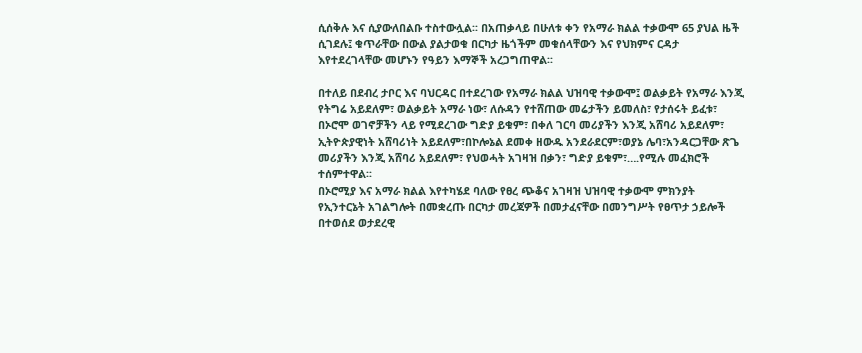ሲሰቅሉ እና ሲያውለበልቡ ተስተውሏል፡፡ በአጠቃላይ በሁለቱ ቀን የአማራ ክልል ተቃውሞ 65 ያህል ዜች ሲገደሉ፤ ቁጥራቸው በውል ያልታወቁ በርካታ ዜጎችም መቁሰላቸውን እና የህክምና ርዳታ እየተደረገላቸው መሆኑን የዓይን እማኞች አረጋግጠዋል፡፡

በተለይ በደብረ ታቦር እና ባህርዳር በተደረገው የአማራ ክልል ህዝባዊ ተቃውሞ፤ ወልቃይት የአማራ እንጂ የትግሬ አይደለም፣ ወልቃይት አማራ ነው፣ ለሱዳን የተሸጠው መሬታችን ይመለስ፣ የታሰሩት ይፈቱ፣ በኦሮሞ ወገኖቻችን ላይ የሚደረገው ግድያ ይቁም፣ በቀለ ገርባ መሪያችን እንጂ አሸባሪ አይደለም፣ ኢትዮጵያዊነት አሸባሪነት አይደለም፣በኮሎኔል ደመቀ ዘውዱ አንደራደርም፣ወያኔ ሌባ፣አንዳርጋቸው ጽጌ መሪያችን እንጂ አሸባሪ አይደለም፣ የህወሓት አገዛዝ በቃን፣ ግድያ ይቁም፣….የሚሉ መፈክሮች ተሰምተዋል፡፡
በኦሮሚያ እና አማራ ክልል እየተካሄደ ባለው የፀረ ጭቆና አገዛዝ ህዝባዊ ተቃውሞ ምክንያት የኢንተርኔት አገልግሎት በመቋረጡ በርካታ መረጃዎች በመታፈናቸው በመንግሥት የፀጥታ ኃይሎች በተወሰደ ወታደረዊ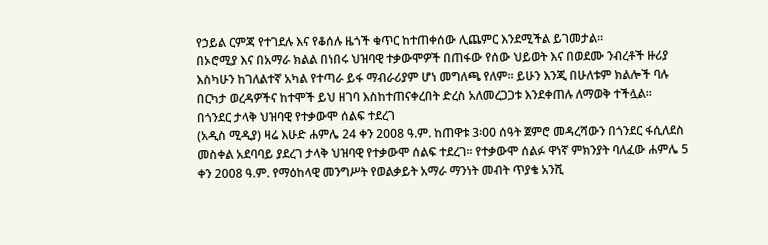የኃይል ርምጃ የተገደሉ እና የቆሰሉ ዜጎች ቁጥር ከተጠቀሰው ሊጨምር እንደሚችል ይገመታል፡፡
በኦሮሚያ እና በአማራ ክልል በነበሩ ህዝባዊ ተቃውሞዎች በጠፋው የሰው ህይወት እና በወደሙ ንብረቶች ዙሪያ እስካሁን ከገለልተኛ አካል የተጣራ ይፋ ማብራሪያም ሆነ መግለጫ የለም፡፡ ይሁን እንጂ በሁለቱም ክልሎች ባሉ በርካታ ወረዳዎችና ከተሞች ይህ ዘገባ እስከተጠናቀረበት ድረስ አለመረጋጋቱ እንደቀጠሉ ለማወቅ ተችሏል፡፡
በጎንደር ታላቅ ህዝባዊ የተቃውሞ ሰልፍ ተደረገ
(አዲስ ሚዲያ) ዛሬ እሁድ ሐምሌ 24 ቀን 2008 ዓ.ም. ከጠዋቱ 3፡00 ሰዓት ጀምሮ መዳረሻውን በጎንደር ፋሲለደስ መስቀል አደባባይ ያደረገ ታላቅ ህዝባዊ የተቃውሞ ሰልፍ ተደረገ፡፡ የተቃውሞ ሰልፉ ዋነኛ ምክንያት ባለፈው ሐምሌ 5 ቀን 2008 ዓ.ም. የማዕከላዊ መንግሥት የወልቃይት አማራ ማንነት መብት ጥያቄ አንሺ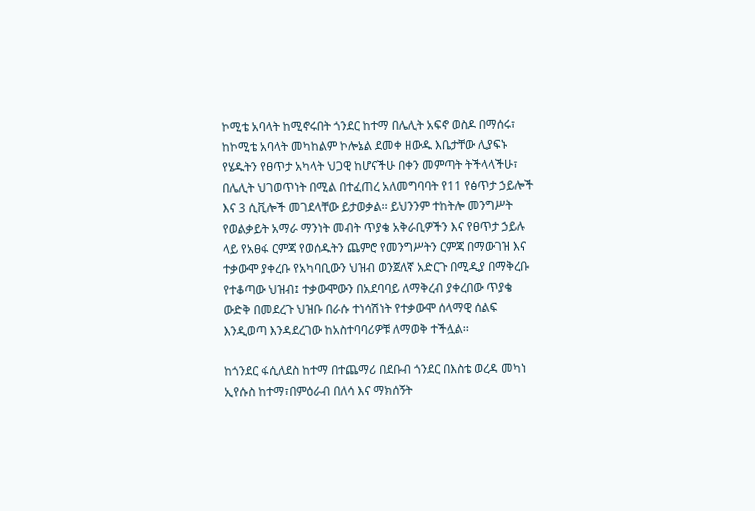ኮሚቴ አባላት ከሚኖሩበት ጎንደር ከተማ በሌሊት አፍኖ ወስዶ በማሰሩ፣ ከኮሚቴ አባላት መካከልም ኮሎኔል ደመቀ ዘውዱ እቤታቸው ሊያፍኑ የሄዱትን የፀጥታ አካላት ህጋዊ ከሆናችሁ በቀን መምጣት ትችላላችሁ፣ በሌሊት ህገወጥነት በሚል በተፈጠረ አለመግባባት የ11 የፅጥታ ኃይሎች እና 3 ሲቪሎች መገደላቸው ይታወቃል፡፡ ይህንንም ተከትሎ መንግሥት የወልቃይት አማራ ማንነት መብት ጥያቄ አቅራቢዎችን እና የፀጥታ ኃይሉ ላይ የአፀፋ ርምጃ የወሰዱትን ጨምሮ የመንግሥትን ርምጃ በማውገዝ እና ተቃውሞ ያቀረቡ የአካባቢውን ህዝብ ወንጀለኛ አድርጉ በሚዲያ በማቅረቡ የተቆጣው ህዝብ፤ ተቃውሞውን በአደባባይ ለማቅረብ ያቀረበው ጥያቄ ውድቅ በመደረጉ ህዝቡ በራሱ ተነሳሽነት የተቃውሞ ሰላማዊ ሰልፍ እንዲወጣ እንዳደረገው ከአስተባባሪዎቹ ለማወቅ ተችሏል፡፡

ከጎንደር ፋሲለደስ ከተማ በተጨማሪ በደቡብ ጎንደር በእስቴ ወረዳ መካነ ኢየሱስ ከተማ፣በምዕራብ በለሳ እና ማክሰኝት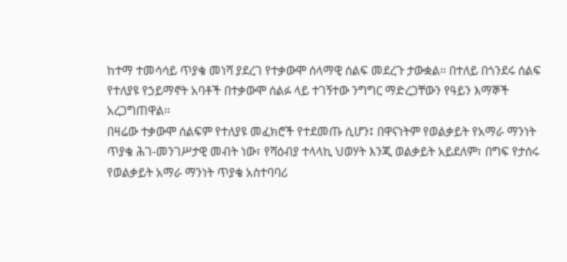ከተማ ተመሳሳይ ጥያቄ መነሻ ያደረገ የተቃውሞ ሰላማዊ ሰልፍ መደረጉ ታውቋል፡፡ በተለይ በጎንደሩ ሰልፍ የተለያዩ የኃይማኖት አባቶች በተቃውሞ ሰልፉ ላይ ተገኝተው ንግግር ማድረጋቸውን የዓይን እማኞች አረጋግጠዋል፡፡
በዛሬው ተቃውሞ ሰልፍም የተለያዩ መፈክሮች የተደመጡ ሲሆን፤ በዋናነትም የወልቃይት የአማራ ማንነት ጥያቄ ሕገ-መንገሥታዊ መብት ነው፣ የሻዕብያ ተላላኪ ህወሃት እንጂ ወልቃይት አይደለም፣ በግፍ የታሰሩ የወልቃይት አማራ ማንነት ጥያቄ አስተባባሪ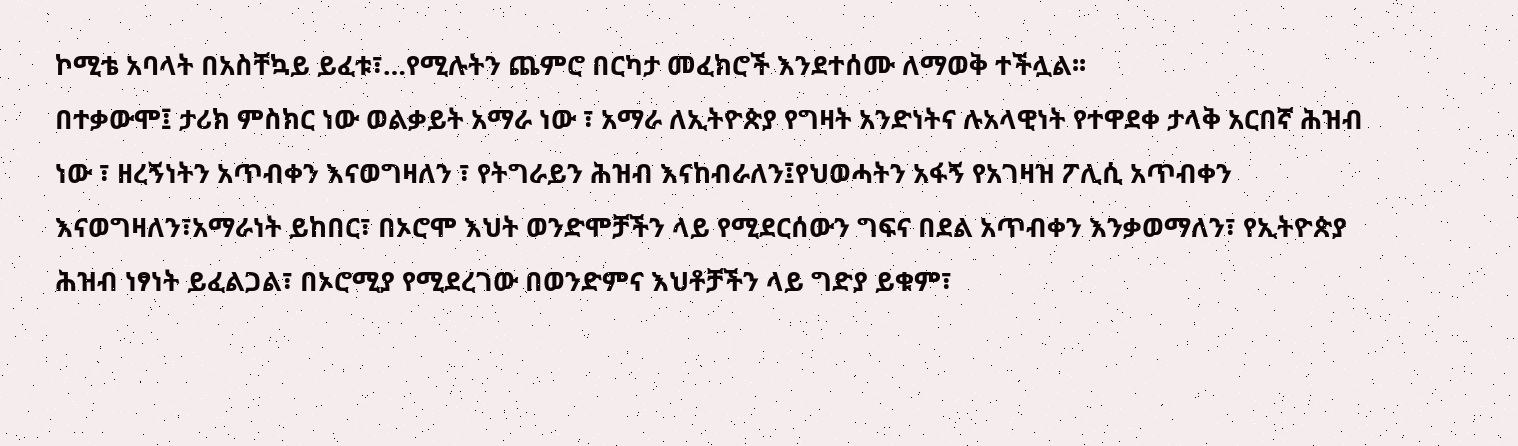ኮሚቴ አባላት በአስቸኳይ ይፈቱ፣…የሚሉትን ጨምሮ በርካታ መፈክሮች እንደተሰሙ ለማወቅ ተችሏል፡፡
በተቃውሞ፤ ታሪክ ምስክር ነው ወልቃይት አማራ ነው ፣ አማራ ለኢትዮጵያ የግዛት አንድነትና ሉአላዊነት የተዋደቀ ታላቅ አርበኛ ሕዝብ ነው ፣ ዘረኝነትን አጥብቀን እናወግዛለን ፣ የትግራይን ሕዝብ እናከብራለን፤የህወሓትን አፋኝ የአገዛዝ ፖሊሲ አጥብቀን እናወግዛለን፣አማራነት ይከበር፣ በኦሮሞ እህት ወንድሞቻችን ላይ የሚደርሰውን ግፍና በደል አጥብቀን እንቃወማለን፣ የኢትዮጵያ ሕዝብ ነፃነት ይፈልጋል፣ በኦሮሚያ የሚደረገው በወንድምና እህቶቻችን ላይ ግድያ ይቁም፣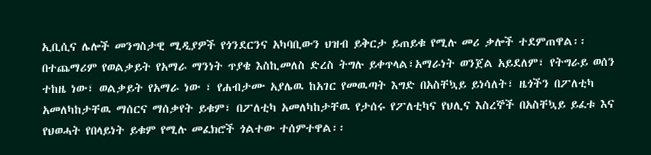ኢቢሲና ሌሎች መንግስታዊ ሚዲያዎች የጎንደርንና አካባቢውን ህዝብ ይቅርታ ይጠይቁ የሚሉ መሪ ቃሎች ተደምጠዋል፡፡
በተጨማሪም የወልቃይት የአማራ ማንነት ጥያቄ እስኪመለስ ድረስ ትግሉ ይቀጥላል፣አማራነት ወንጀል አይደለም፣ የትግራይ ወሰን ተከዜ ነው፣ ወልቃይት የአማራ ነው ፣ የሐብታሙ አያሌዉ ከአገር የመዉጣት እግድ በአስቸኳይ ይነሳለት፣ ዜጎችን በፖለቲካ አመለካከታቸዉ ማሰርና ማሰቃየት ይቁም፣ በፖለቲካ አመለካከታቸዉ የታሰሩ የፖለቲካና የህሊና እስረኞች በአስቸኳይ ይፈቱ እና የህወሓት የበላይነት ይቁም የሚሉ መፈክሮች ጎልተው ተሰምተዋል፡፡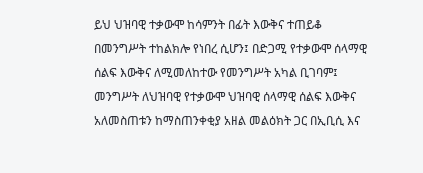ይህ ህዝባዊ ተቃውሞ ከሳምንት በፊት እውቅና ተጠይቆ በመንግሥት ተከልክሎ የነበረ ሲሆን፤ በድጋሚ የተቃውሞ ሰላማዊ ሰልፍ እውቅና ለሚመለከተው የመንግሥት አካል ቢገባም፤ መንግሥት ለህዝባዊ የተቃውሞ ህዝባዊ ሰላማዊ ሰልፍ እውቅና አለመስጠቱን ከማስጠንቀቂያ አዘል መልዕክት ጋር በኢቢሲ እና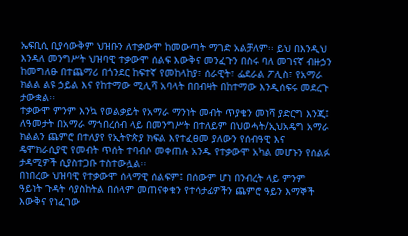ኤፍቢሲ ቢያሳውቅም ህዝቡን ለተቃውሞ ከመውጣት ማገድ አልቻለም፡፡ ይህ በእንዲህ እንዳለ መንግሥት ህዝባዊ ተቃውሞ ሰልፍ እውቅና መንፈጉን በስሩ ባለ መገናኛ ብዙኃን ከመግለፁ በተጨማሪ በጎንደር ከፍተኛ የመከላከያ፣ ሰራዊት፣ ፌደራል ፖሊስ፣ የአማራ ክልል ልዩ ኃይል እና የከተማው ሚሊሻ አባላት በበብዛት በከተማው እንዲሰፍሩ መደረጉ ታውቋል፡፡
ተቃውሞ ምንም እንኳ የወልቃይት የአማራ ማንነት መብት ጥያቄን መነሻ ያድርግ እንጂ፤ ለዓመታት በአማራ ማኀበረሰብ ላይ በመንግሥት በተለይም በህወሓት/ኢህአዴግ አማራ ክልልን ጨምሮ በተለያየ የኢትዮጵያ ክፍል እየተፈፀመ ያለውን የሰብዓዊ እና ዴሞክራሲያዊ የመብት ጥሰት ተባብሶ መቀጠሉ አንዱ የተቃውሞ አካል መሆኑን የሰልፉ ታዳሚዎች ሲያስተጋቡ ተስተውሏል፡፡
በነበረው ህዝባዊ የተቃውሞ ሰላማዊ ሰልፍም፤ በሰውም ሆነ በንብረት ላይ ምንም ዓይነት ጉዳት ሳያስከትል በሰላም መጠናቀቁን የተሳታፊዎችን ጨምሮ ዓይን እማኞች እውቅና የነፈገው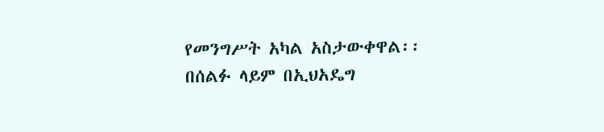የመንግሥት አካል አስታውቀዋል፡፡ በሰልፉ ላይም በኢህአዴግ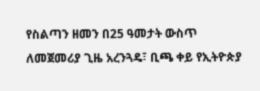የስልጣን ዘመን በ25 ዓመታት ውስጥ ለመጀመሪያ ጊዜ አረንጓዴ፣ ቢጫ ቀይ የኢትዮጵያ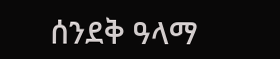ሰንደቅ ዓላማ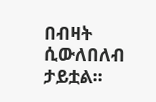በብዛት ሲውለበለብ ታይቷል፡፡